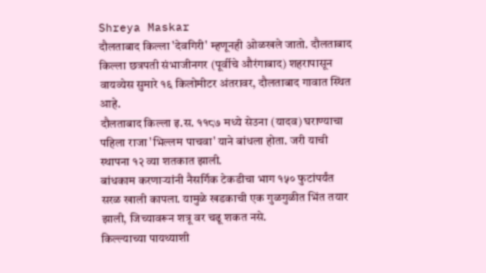Shreya Maskar
दौलताबाद किल्ला 'देवगिरी' म्हणूनही ओळखले जातो. दौलताबाद किल्ला छत्रपती संभाजीनगर (पूर्वीचे औरंगाबाद) शहरापासून वायव्येस सुमारे १६ किलोमीटर अंतरावर, दौलताबाद गावात स्थित आहे.
दौलताबाद किल्ला इ.स. ११८७ मध्ये सेउना (यादव) घराण्याचा पहिला राजा 'भिल्लम पाचवा' याने बांधला होता. जरी याची स्थापना १२ व्या शतकात झाली.
बांधकाम करणाऱ्यांनी नैसर्गिक टेकडीचा भाग १५० फुटांपर्यंत सरळ खाली कापला. यामुळे खडकाची एक गुळगुळीत भिंत तयार झाली, जिच्यावरून शत्रू वर चढू शकत नसे.
किल्ल्याच्या पायथ्याशी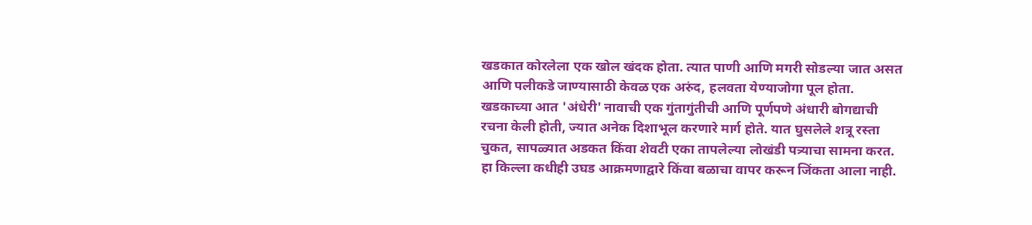खडकात कोरलेला एक खोल खंदक होता. त्यात पाणी आणि मगरी सोडल्या जात असत आणि पलीकडे जाण्यासाठी केवळ एक अरुंद, हलवता येण्याजोगा पूल होता.
खडकाच्या आत 'अंधेरी' नावाची एक गुंतागुंतीची आणि पूर्णपणे अंधारी बोगद्याची रचना केली होती, ज्यात अनेक दिशाभूल करणारे मार्ग होते. यात घुसलेले शत्रू रस्ता चुकत, सापळ्यात अडकत किंवा शेवटी एका तापलेल्या लोखंडी पत्र्याचा सामना करत.
हा किल्ला कधीही उघड आक्रमणाद्वारे किंवा बळाचा वापर करून जिंकता आला नाही.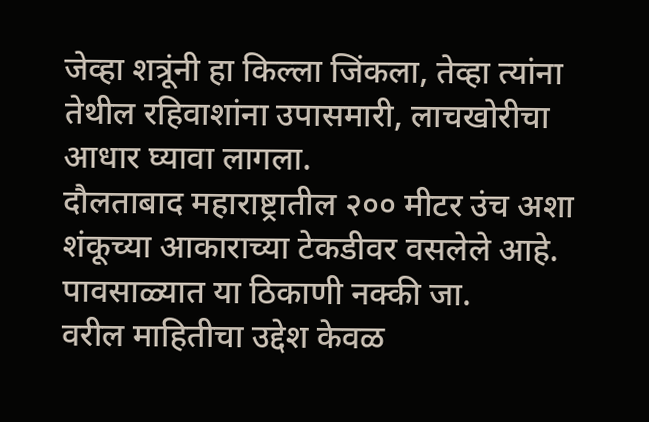जेव्हा शत्रूंनी हा किल्ला जिंकला, तेव्हा त्यांना तेथील रहिवाशांना उपासमारी, लाचखोरीचा आधार घ्यावा लागला.
दौलताबाद महाराष्ट्रातील २०० मीटर उंच अशा शंकूच्या आकाराच्या टेकडीवर वसलेले आहे. पावसाळ्यात या ठिकाणी नक्की जा.
वरील माहितीचा उद्देश केवळ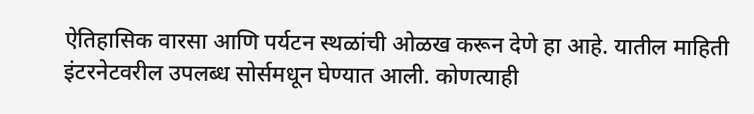ऐतिहासिक वारसा आणि पर्यटन स्थळांची ओळख करून देणे हा आहे. यातील माहिती इंटरनेटवरील उपलब्ध सोर्समधून घेण्यात आली. कोणत्याही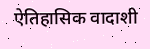ऐतिहासिक वादाशी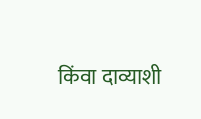किंवा दाव्याशी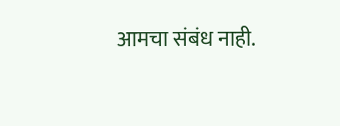आमचा संबंध नाही.